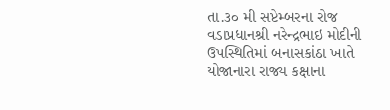તા.૩૦ મી સપ્ટેમ્બરના રોજ વડાપ્રધાનશ્રી નરેન્દ્રભાઇ મોદીની ઉપસ્થિતિમાં બનાસકાંઠા ખાતે યોજાનારા રાજ્ય કક્ષાના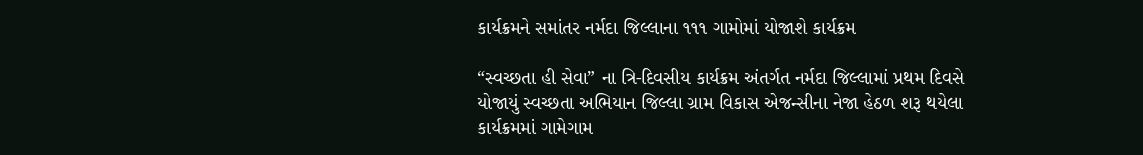કાર્યક્રમને સમાંતર નર્મદા જિલ્લાના ૧૧૧ ગામોમાં યોજાશે કાર્યક્રમ

“સ્વચ્છતા હી સેવા” ના ત્રિ-દિવસીય કાર્યક્રમ અંતર્ગત નર્મદા જિલ્લામાં પ્રથમ દિવસે યોજાયું સ્વચ્છતા અભિયાન જિલ્લા ગ્રામ વિકાસ એજન્સીના નેજા હેઠળ શરૂ થયેલા કાર્યક્રમમાં ગામેગામ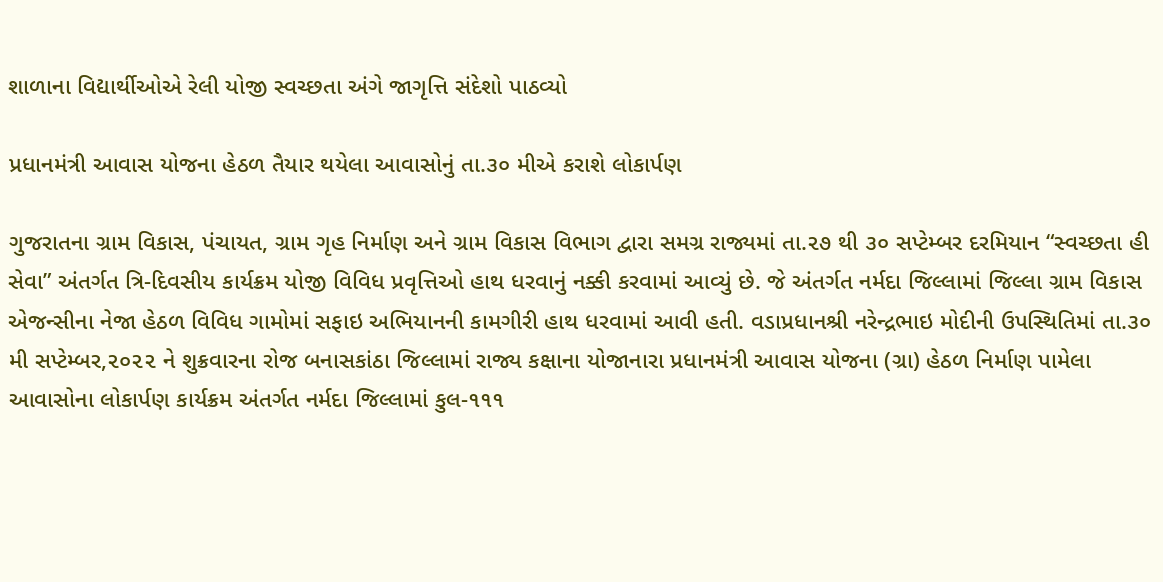શાળાના વિદ્યાર્થીઓએ રેલી યોજી સ્વચ્છતા અંગે જાગૃત્તિ સંદેશો પાઠવ્યો

પ્રધાનમંત્રી આવાસ યોજના હેઠળ તૈયાર થયેલા આવાસોનું તા.૩૦ મીએ કરાશે લોકાર્પણ

ગુજરાતના ગ્રામ વિકાસ, પંચાયત, ગ્રામ ગૃહ નિર્માણ અને ગ્રામ વિકાસ વિભાગ દ્વારા સમગ્ર રાજ્યમાં તા.૨૭ થી ૩૦ સપ્ટેમ્બર દરમિયાન “સ્વચ્છતા હી સેવા” અંતર્ગત ત્રિ-દિવસીય કાર્યક્રમ યોજી વિવિધ પ્રવૃત્તિઓ હાથ ધરવાનું નક્કી કરવામાં આવ્યું છે. જે અંતર્ગત નર્મદા જિલ્લામાં જિલ્લા ગ્રામ વિકાસ એજન્સીના નેજા હેઠળ વિવિધ ગામોમાં સફાઇ અભિયાનની કામગીરી હાથ ધરવામાં આવી હતી. વડાપ્રધાનશ્રી નરેન્દ્રભાઇ મોદીની ઉપસ્થિતિમાં તા.૩૦ મી સપ્ટેમ્બર,૨૦૨૨ ને શુક્રવારના રોજ બનાસકાંઠા જિલ્લામાં રાજ્ય કક્ષાના યોજાનારા પ્રધાનમંત્રી આવાસ યોજના (ગ્રા) હેઠળ નિર્માણ પામેલા આવાસોના લોકાર્પણ કાર્યક્રમ અંતર્ગત નર્મદા જિલ્લામાં કુલ-૧૧૧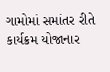ગામોમાં સમાંતર રીતે કાર્યક્રમ યોજાનાર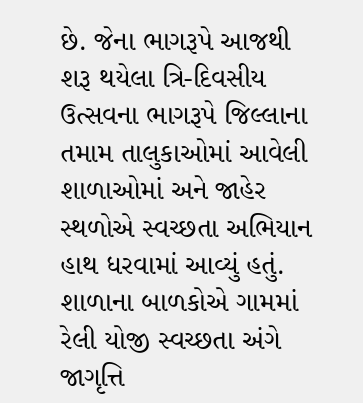છે. જેના ભાગરૂપે આજથી શરૂ થયેલા ત્રિ-દિવસીય ઉત્સવના ભાગરૂપે જિલ્લાના તમામ તાલુકાઓમાં આવેલી શાળાઓમાં અને જાહેર સ્થળોએ સ્વચ્છતા અભિયાન હાથ ધરવામાં આવ્યું હતું. શાળાના બાળકોએ ગામમાં રેલી યોજી સ્વચ્છતા અંગે જાગૃત્તિ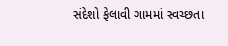સંદેશો ફેલાવી ગામમાં સ્વચ્છતા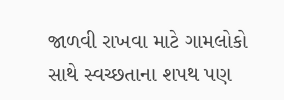જાળવી રાખવા માટે ગામલોકો સાથે સ્વચ્છતાના શપથ પણ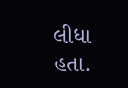લીધા હતા.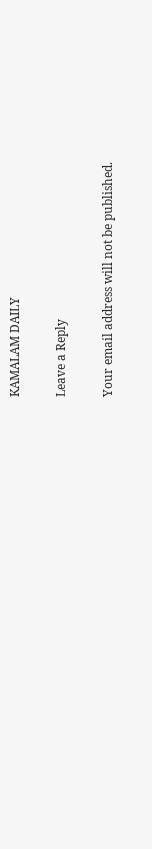KAMALAM DAILY

Leave a Reply

Your email address will not be published.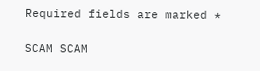Required fields are marked *

SCAM SCAM